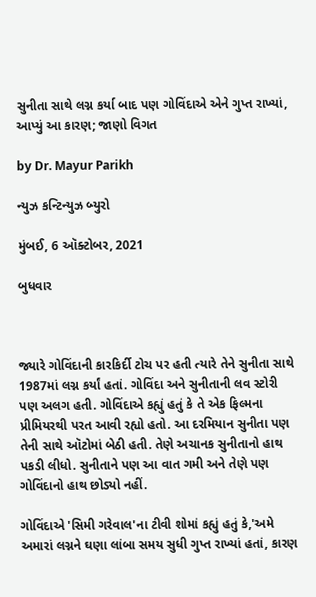સુનીતા સાથે લગ્ન કર્યા બાદ પણ ગોવિંદાએ એને ગુપ્ત રાખ્યાં, આપ્યું આ કારણ; જાણો વિગત

by Dr. Mayur Parikh

ન્યુઝ કન્ટિન્યુઝ બ્યુરો

મુંબઈ, 6 ઑક્ટોબર, 2021

બુધવાર



જ્યારે ગોવિંદાની કારકિર્દી ટોચ પર હતી ત્યારે તેને સુનીતા સાથે 1987માં લગ્ન કર્યાં હતાં. ગોવિંદા અને સુનીતાની લવ સ્ટોરી પણ અલગ હતી. ગોવિંદાએ કહ્યું હતું કે તે એક ફિલ્મના પ્રીમિયરથી પરત આવી રહ્યો હતો. આ દરમિયાન સુનીતા પણ તેની સાથે ઑટોમાં બેઠી હતી. તેણે અચાનક સુનીતાનો હાથ પકડી લીધો. સુનીતાને પણ આ વાત ગમી અને તેણે પણ ગોવિંદાનો હાથ છોડ્યો નહીં.

ગોવિંદાએ 'સિમી ગરેવાલ'ના ટીવી શોમાં કહ્યું હતું કે,'અમે અમારાં લગ્નને ઘણા લાંબા સમય સુધી ગુપ્ત રાખ્યાં હતાં, કારણ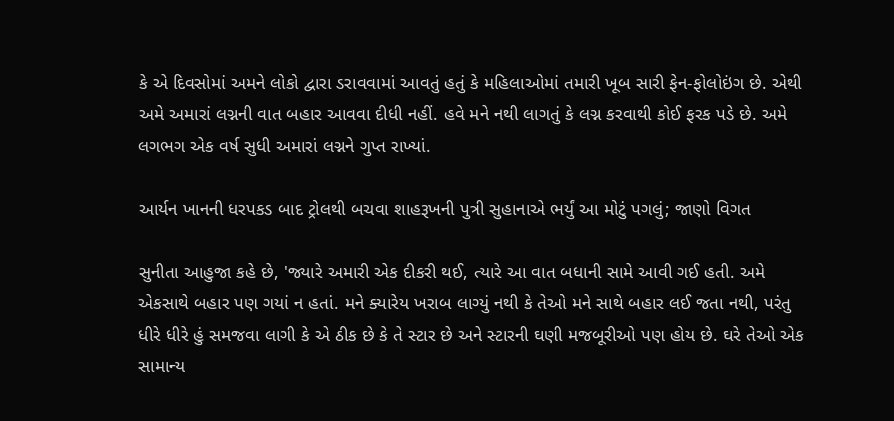કે એ દિવસોમાં અમને લોકો દ્વારા ડરાવવામાં આવતું હતું કે મહિલાઓમાં તમારી ખૂબ સારી ફેન-ફોલોઇંગ છે. એથી અમે અમારાં લગ્નની વાત બહાર આવવા દીધી નહીં. હવે મને નથી લાગતું કે લગ્ન કરવાથી કોઈ ફરક પડે છે. અમે લગભગ એક વર્ષ સુધી અમારાં લગ્નને ગુપ્ત રાખ્યાં.

આર્યન ખાનની ધરપકડ બાદ ટ્રોલથી બચવા શાહરૂખની પુત્રી સુહાનાએ ભર્યું આ મોટું પગલું; જાણો વિગત

સુનીતા આહુજા કહે છે, 'જ્યારે અમારી એક દીકરી થઈ, ત્યારે આ વાત બધાની સામે આવી ગઈ હતી. અમે એકસાથે બહાર પણ ગયાં ન હતાં. મને ક્યારેય ખરાબ લાગ્યું નથી કે તેઓ મને સાથે બહાર લઈ જતા નથી, પરંતુ ધીરે ધીરે હું સમજવા લાગી કે એ ઠીક છે કે તે સ્ટાર છે અને સ્ટારની ઘણી મજબૂરીઓ પણ હોય છે. ઘરે તેઓ એક સામાન્ય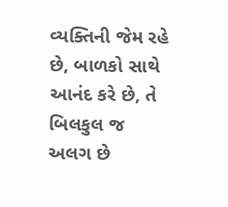વ્યક્તિની જેમ રહે છે, બાળકો સાથે આનંદ કરે છે, તે બિલકુલ જ અલગ છે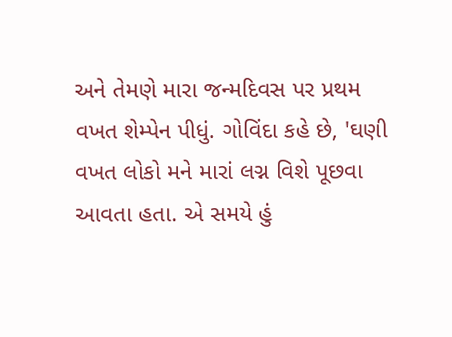અને તેમણે મારા જન્મદિવસ પર પ્રથમ વખત શેમ્પેન પીધું. ગોવિંદા કહે છે, 'ઘણી વખત લોકો મને મારાં લગ્ન વિશે પૂછવા આવતા હતા. એ સમયે હું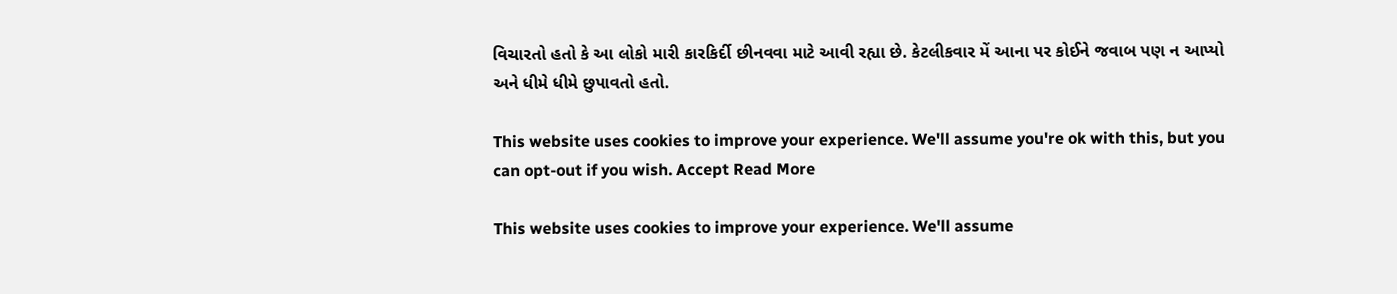વિચારતો હતો કે આ લોકો મારી કારકિર્દી છીનવવા માટે આવી રહ્યા છે. કેટલીકવાર મેં આના પર કોઈને જવાબ પણ ન આપ્યો અને ધીમે ધીમે છુપાવતો હતો.

This website uses cookies to improve your experience. We'll assume you're ok with this, but you can opt-out if you wish. Accept Read More

This website uses cookies to improve your experience. We'll assume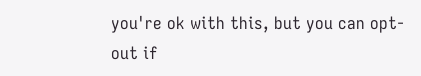you're ok with this, but you can opt-out if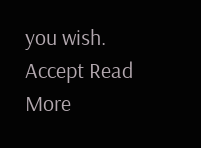you wish. Accept Read More